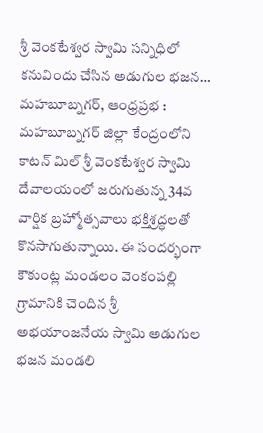శ్రీ వెంకటేశ్వర స్వామి సన్నిధిలో కనువిందు చేసిన అడుగుల భజన…
మహబూబ్నగర్, ఆంధ్రప్రభ : మహబూబ్నగర్ జిల్లా కేంద్రంలోని కాటన్ మిల్ శ్రీ వెంకటేశ్వర స్వామి దేవాలయంలో జరుగుతున్న 34వ వార్షిక బ్రహ్మోత్సవాలు భక్తిశ్రద్ధలతో కొనసాగుతున్నాయి. ఈ సందర్భంగా కౌకుంట్ల మండలం వెంకంపల్లి గ్రామానికి చెందిన శ్రీ అభయాంజనేయ స్వామి అడుగుల భజన మండలి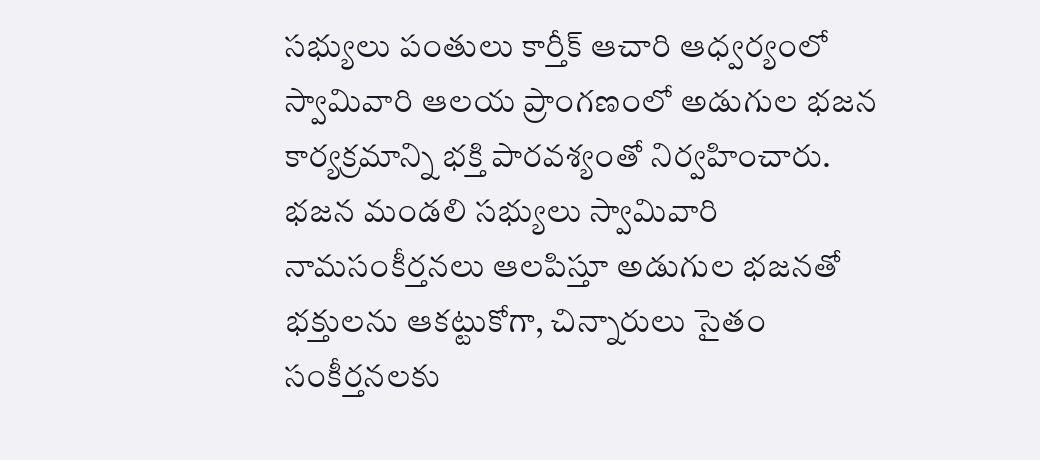సభ్యులు పంతులు కార్తీక్ ఆచారి ఆధ్వర్యంలో స్వామివారి ఆలయ ప్రాంగణంలో అడుగుల భజన కార్యక్రమాన్ని భక్తి పారవశ్యంతో నిర్వహించారు.
భజన మండలి సభ్యులు స్వామివారి నామసంకీర్తనలు ఆలపిస్తూ అడుగుల భజనతో భక్తులను ఆకట్టుకోగా, చిన్నారులు సైతం సంకీర్తనలకు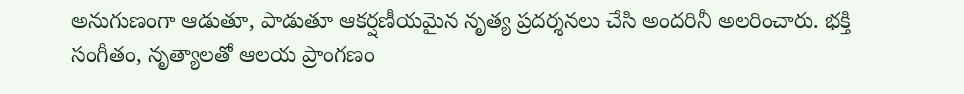అనుగుణంగా ఆడుతూ, పాడుతూ ఆకర్షణీయమైన నృత్య ప్రదర్శనలు చేసి అందరినీ అలరించారు. భక్తి సంగీతం, నృత్యాలతో ఆలయ ప్రాంగణం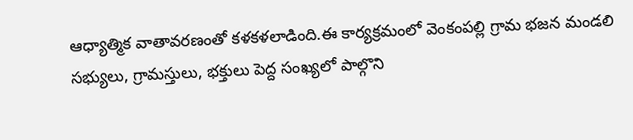ఆధ్యాత్మిక వాతావరణంతో కళకళలాడింది.ఈ కార్యక్రమంలో వెంకంపల్లి గ్రామ భజన మండలి సభ్యులు, గ్రామస్తులు, భక్తులు పెద్ద సంఖ్యలో పాల్గొని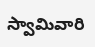స్వామివారి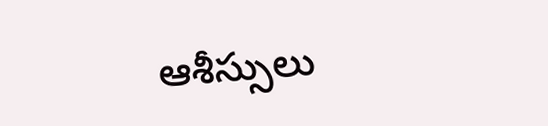ఆశీస్సులు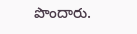పొందారు.